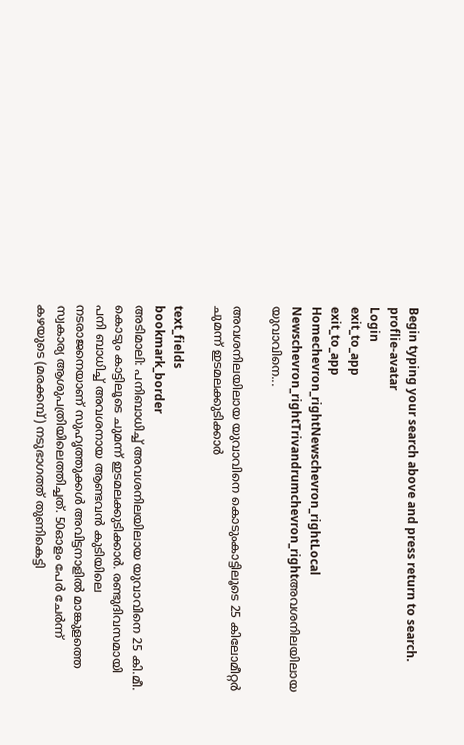Begin typing your search above and press return to search.
proflie-avatar
Login
exit_to_app
exit_to_app
Homechevron_rightNewschevron_rightLocal Newschevron_rightTrivandrumchevron_rightഅവശനിലയിലായ യുവാവിനെ...

അവശനിലയിലായ യുവാവിനെ കൊടുംകാട്ടിലൂടെ 25 കിലോമീറ്റർ ചുമന്ന് ഇടമലക്കുടിക്കാർ

text_fields
bookmark_border
അടിമാലി: പനിബാധിച്ച് അവശനിലയിലായ യുവാവിനെ 25 കി.മീ. കൊടും കാട്ടിലൂടെ ചുമന്ന് ഇടമലക്കുടിക്കാർ. രണ്ടുദിവസമായി പനി ബാധിച്ച് അവശനായ ആണ്ടവൻ കുടിയിലെ നടരാജനെയാണ് സുഹൃത്തുക്കൾ അവിട്ടനാളിൽ മാങ്കുളത്തെ സ്വകാര്യ ആശുപത്രിയിലെത്തിച്ചത്. 50ഓളം പേർ ചേർന്ന് കഴയുടെ (മരക്കമ്പ്) നടുഭാഗത്ത് തുണികെട്ടി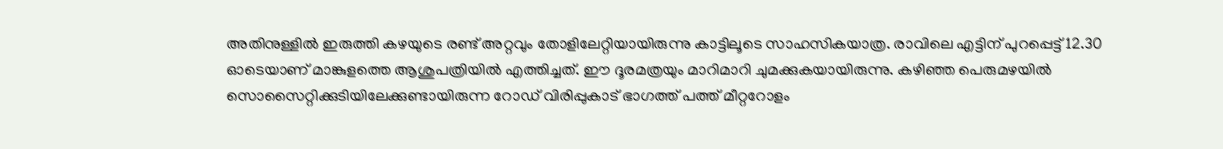അതിനുള്ളിൽ ഇരുത്തി കഴയുടെ രണ്ട് അറ്റവും തോളിലേറ്റിയായിരുന്നു കാട്ടിലൂടെ സാഹസികയാത്ര. രാവിലെ എട്ടിന് പുറപ്പെട്ട് 12.30 ഓടെയാണ് മാങ്കുളത്തെ ആശുപത്രിയിൽ എത്തിച്ചത്. ഈ ദൂരമത്രയും മാറിമാറി ചുമക്കുകയായിരുന്നു. കഴിഞ്ഞ പെരുമഴയിൽ സൊസൈറ്റിക്കുടിയിലേക്കുണ്ടായിരുന്ന റോഡ് വിരിപ്പുകാട് ഭാഗത്ത് പത്ത് മീറ്ററോളം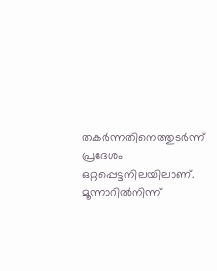തകർന്നതിനെത്തുടർന്ന് പ്രദേശം ഒറ്റപ്പെട്ടനിലയിലാണ്. മൂന്നാറിൽനിന്ന്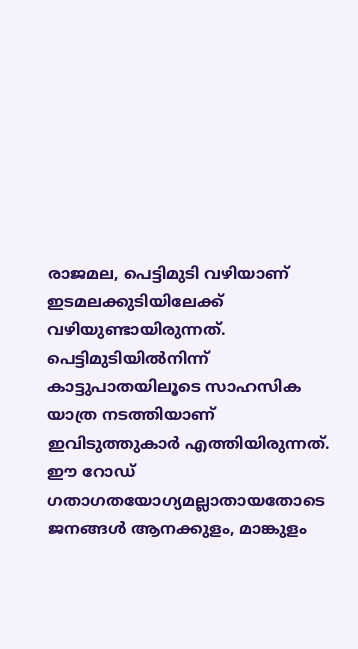രാജമല, പെട്ടിമുടി വഴിയാണ് ഇടമലക്കുടിയിലേക്ക് വഴിയുണ്ടായിരുന്നത്. പെട്ടിമുടിയിൽനിന്ന് കാട്ടുപാതയിലൂടെ സാഹസിക യാത്ര നടത്തിയാണ് ഇവിടുത്തുകാർ എത്തിയിരുന്നത്. ഈ റോഡ് ഗതാഗതയോഗ്യമല്ലാതായതോടെ ജനങ്ങൾ ആനക്കുളം, മാങ്കുളം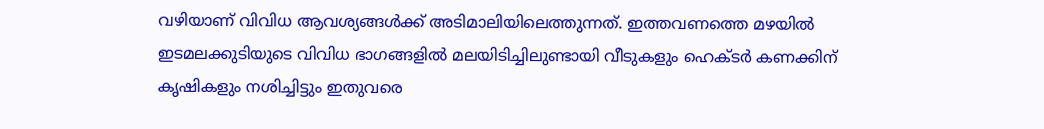വഴിയാണ് വിവിധ ആവശ്യങ്ങൾക്ക് അടിമാലിയിലെത്തുന്നത്. ഇത്തവണത്തെ മഴയിൽ ഇടമലക്കുടിയുടെ വിവിധ ഭാഗങ്ങളിൽ മലയിടിച്ചിലുണ്ടായി വീടുകളും ഹെക്ടർ കണക്കിന് കൃഷികളും നശിച്ചിട്ടും ഇതുവരെ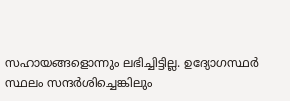സഹായങ്ങളൊന്നും ലഭിച്ചിട്ടില്ല. ഉദ്യോഗസ്ഥർ സ്ഥലം സന്ദർശിച്ചെങ്കിലും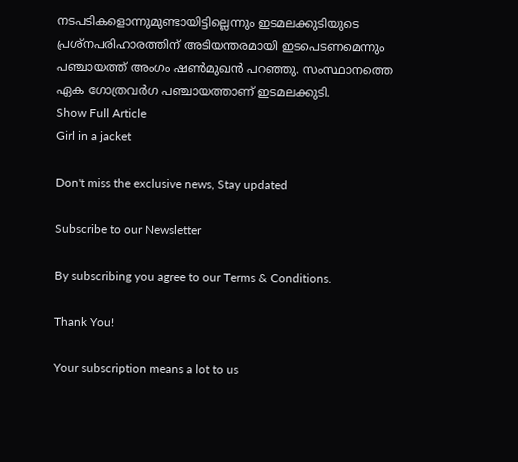നടപടികളൊന്നുമുണ്ടായിട്ടില്ലെന്നും ഇടമലക്കുടിയുടെ പ്രശ്നപരിഹാരത്തിന് അടിയന്തരമായി ഇടപെടണമെന്നും പഞ്ചായത്ത് അംഗം ഷൺമുഖൻ പറഞ്ഞു. സംസ്ഥാനത്തെ ഏക ഗോത്രവർഗ പഞ്ചായത്താണ് ഇടമലക്കുടി.
Show Full Article
Girl in a jacket

Don't miss the exclusive news, Stay updated

Subscribe to our Newsletter

By subscribing you agree to our Terms & Conditions.

Thank You!

Your subscription means a lot to us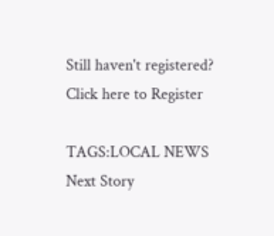Still haven't registered? Click here to Register

TAGS:LOCAL NEWS
Next Story